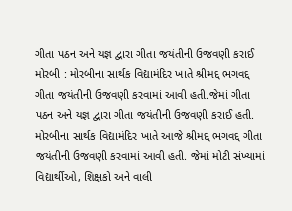ગીતા પઠન અને યજ્ઞ દ્વારા ગીતા જયંતીની ઉજવણી કરાઈ મોરબી : મોરબીના સાર્થક વિદ્યામંદિર ખાતે શ્રીમદ્દ ભગવદ્દ ગીતા જયંતીની ઉજવણી કરવામાં આવી હતી.જેમાં ગીતા પઠન અને યજ્ઞ દ્વારા ગીતા જયંતીની ઉજવણી કરાઈ હતી. મોરબીના સાર્થક વિદ્યામંદિર ખાતે આજે શ્રીમદ્દ ભગવદ્દ ગીતા જયંતીની ઉજવણી કરવામાં આવી હતી. જેમાં મોટી સંખ્યામાં વિદ્યાર્થીઓ, શિક્ષકો અને વાલી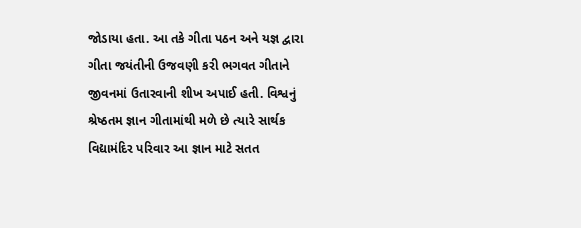જોડાયા હતા. આ તકે ગીતા પઠન અને યજ્ઞ દ્વારા ગીતા જયંતીની ઉજવણી કરી ભગવત ગીતાને જીવનમાં ઉતારવાની શીખ અપાઈ હતી. વિશ્વનું શ્રેષ્ઠતમ જ્ઞાન ગીતામાંથી મળે છે ત્યારે સાર્થક વિદ્યામંદિર પરિવાર આ જ્ઞાન માટે સતત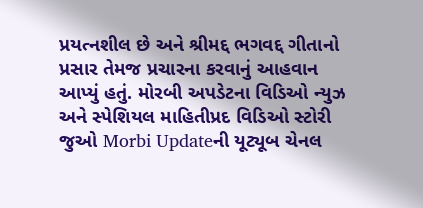પ્રયત્નશીલ છે અને શ્રીમદ્દ ભગવદ્દ ગીતાનો પ્રસાર તેમજ પ્રચારના કરવાનું આહવાન આપ્યું હતું. મોરબી અપડેટના વિડિઓ ન્યુઝ અને સ્પેશિયલ માહિતીપ્રદ વિડિઓ સ્ટોરી જુઓ Morbi Updateની યૂટ્યૂબ ચેનલ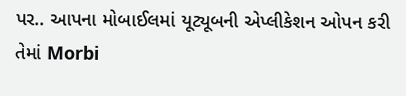પર.. આપના મોબાઈલમાં યૂટ્યૂબની એપ્લીકેશન ઓપન કરી તેમાં Morbi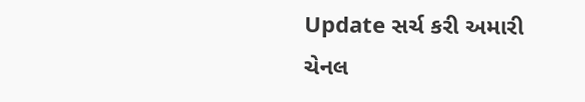Update સર્ચ કરી અમારી ચેનલ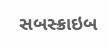સબસ્ક્રાઇબ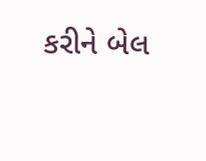કરીને બેલ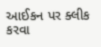આઈકન પર ક્લીક કરવા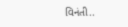વિનંતી..